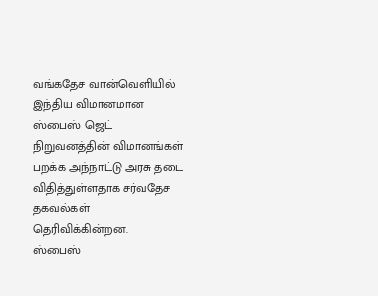வங்கதேச வான்வெளியில் இந்திய விமானமான ஸ்பைஸ் ஜெட் நிறுவனத்தின் விமானங்கள் பறக்க அந்நாட்டு அரசு தடை விதித்துள்ளதாக சர்வதேச தகவல்கள் தெரிவிக்கின்றன.
ஸ்பைஸ்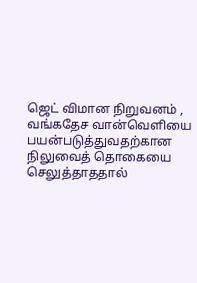ஜெட் விமான நிறுவனம் , வங்கதேச வான்வெளியை பயன்படுத்துவதற்கான நிலுவைத் தொகையை செலுத்தாததால்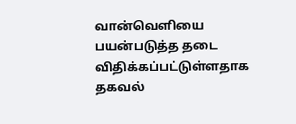வான்வெளியை பயன்படுத்த தடை விதிக்கப்பட்டுள்ளதாக தகவல்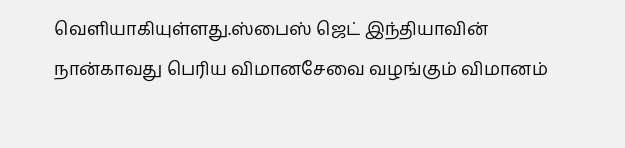வெளியாகியுள்ளது.ஸ்பைஸ் ஜெட் இந்தியாவின் நான்காவது பெரிய விமானசேவை வழங்கும் விமானம்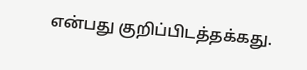என்பது குறிப்பிடத்தக்கது.